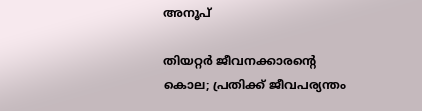അനൂപ്

തിയറ്റർ ജീവനക്കാരന്റെ കൊല; പ്രതിക്ക് ജീവപര്യന്തം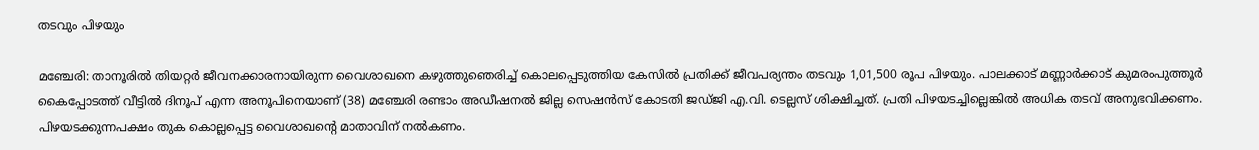തടവും പിഴയും

മഞ്ചേരി: താനൂരിൽ തിയറ്റര്‍ ജീവനക്കാരനായിരുന്ന വൈശാഖനെ കഴുത്തുഞെരിച്ച് കൊലപ്പെടുത്തിയ കേസില്‍ പ്രതിക്ക് ജീവപര്യന്തം തടവും 1,01,500 രൂപ പിഴയും. പാലക്കാട് മണ്ണാര്‍ക്കാട് കുമരംപുത്തൂര്‍ കൈപ്പോടത്ത് വീട്ടില്‍ ദിനൂപ് എന്ന അനൂപിനെയാണ് (38) മഞ്ചേരി രണ്ടാം അഡീഷനല്‍ ജില്ല സെഷന്‍സ് കോടതി ജഡ്ജി എ.വി. ടെല്ലസ് ശിക്ഷിച്ചത്. പ്രതി പിഴയടച്ചില്ലെങ്കിൽ അധിക തടവ് അനുഭവിക്കണം. പിഴയടക്കുന്നപക്ഷം തുക കൊല്ലപ്പെട്ട വൈശാഖന്റെ മാതാവിന് നല്‍കണം.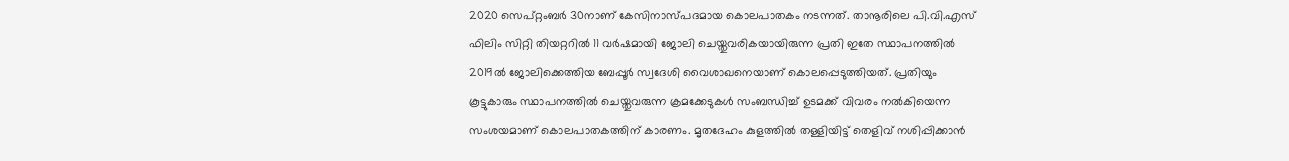2020 സെപ്റ്റംബര്‍ 30നാണ് കേസിനാസ്പദമായ കൊലപാതകം നടന്നത്. താനൂരിലെ പി.വി.എസ് ഫിലിം സിറ്റി തിയറ്ററില്‍ 11 വര്‍ഷമായി ജോലി ചെയ്തുവരികയായിരുന്ന പ്രതി ഇതേ സ്ഥാപനത്തില്‍ 2019ൽ ജോലിക്കെത്തിയ ബേപ്പൂര്‍ സ്വദേശി വൈശാഖനെയാണ് കൊലപ്പെടുത്തിയത്. പ്രതിയും കൂട്ടുകാരും സ്ഥാപനത്തില്‍ ചെയ്തുവരുന്ന ക്രമക്കേടുകള്‍ സംബന്ധിച്ച് ഉടമക്ക് വിവരം നല്‍കിയെന്ന സംശയമാണ് കൊലപാതകത്തിന് കാരണം. മൃതദേഹം കുളത്തില്‍ തള്ളിയിട്ട് തെളിവ് നശിപ്പിക്കാന്‍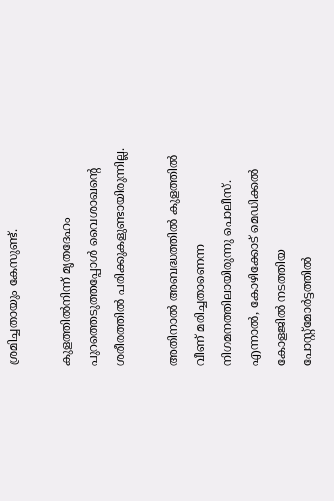ശ്രമിച്ചതായും കേസുണ്ട്.

കുളത്തില്‍നിന്ന് മൃതദേഹം പുറത്തെടുത്തപ്പോള്‍ വൈശാഖന്റെ ശരീരത്തില്‍ പരിക്കുകളുണ്ടായിരുന്നില്ല.

അതിനാല്‍ അബദ്ധത്തില്‍ കുളത്തില്‍ വീണ് മരിച്ചതാണെന്ന നിഗമനത്തിലായിരുന്നു പൊലീസ്. എന്നാല്‍, കോഴിക്കോട് മെഡിക്കല്‍ കോളജിൽ നടത്തിയ പോസ്റ്റ്‌മോര്‍ട്ടത്തില്‍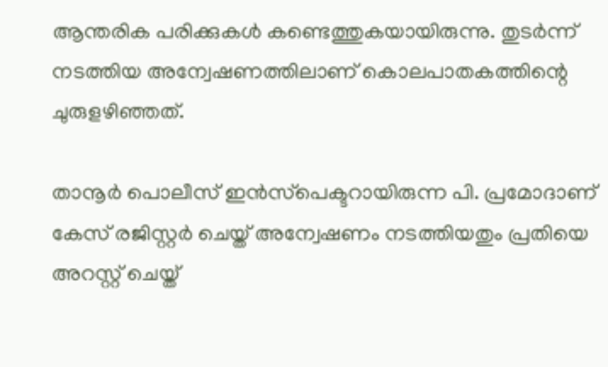ആന്തരിക പരിക്കുകള്‍ കണ്ടെത്തുകയായിരുന്നു. തുടര്‍ന്ന് നടത്തിയ അന്വേഷണത്തിലാണ് കൊലപാതകത്തിന്റെ ചുരുളഴിഞ്ഞത്.

താനൂര്‍ പൊലീസ് ഇന്‍സ്‌പെക്ടറായിരുന്ന പി. പ്രമോദാണ് കേസ് രജിസ്റ്റര്‍ ചെയ്ത് അന്വേഷണം നടത്തിയതും പ്രതിയെ അറസ്റ്റ് ചെയ്ത്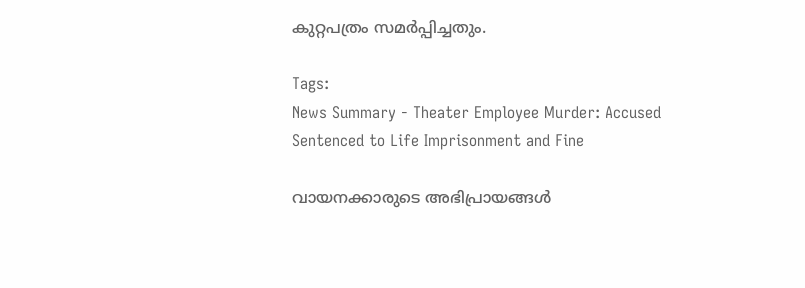കുറ്റപത്രം സമര്‍പ്പിച്ചതും.

Tags:
News Summary - Theater Employee Murder: Accused Sentenced to Life Imprisonment and Fine

വായനക്കാരുടെ അഭിപ്രായങ്ങള്‍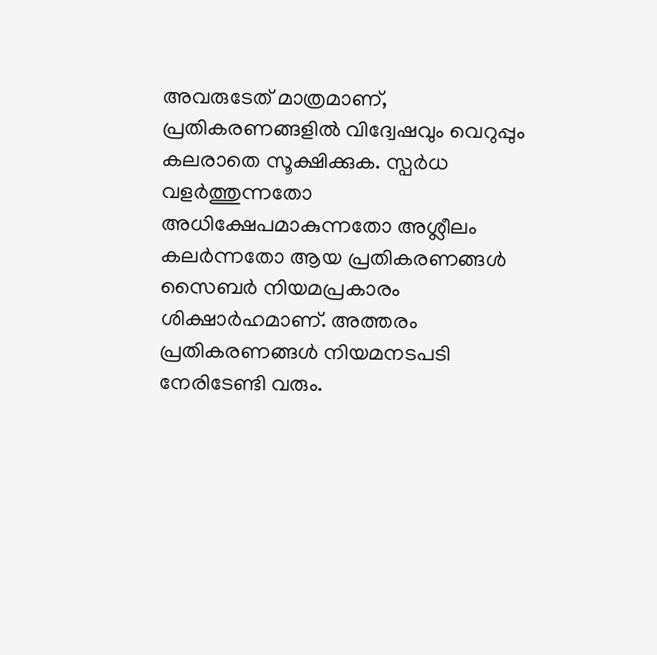അവരുടേത് മാത്രമാണ്, പ്രതികരണങ്ങളിൽ വിദ്വേഷവും വെറുപ്പും കലരാതെ സൂക്ഷിക്കുക. സ്പർധ വളർത്തുന്നതോ അധിക്ഷേപമാകുന്നതോ അശ്ലീലം കലർന്നതോ ആയ പ്രതികരണങ്ങൾ സൈബർ നിയമപ്രകാരം ശിക്ഷാർഹമാണ്. അത്തരം പ്രതികരണങ്ങൾ നിയമനടപടി നേരിടേണ്ടി വരും.